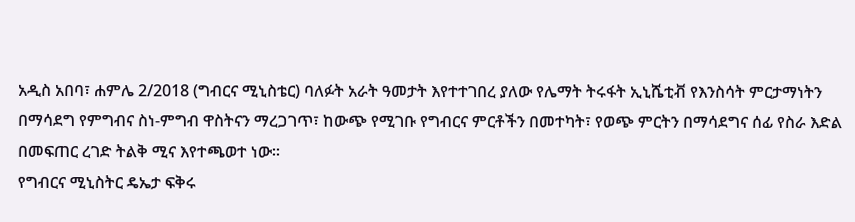አዲስ አበባ፣ ሐምሌ 2/2018 (ግብርና ሚኒስቴር) ባለፉት አራት ዓመታት እየተተገበረ ያለው የሌማት ትሩፋት ኢኒሼቲቭ የእንስሳት ምርታማነትን በማሳደግ የምግብና ስነ-ምግብ ዋስትናን ማረጋገጥ፣ ከውጭ የሚገቡ የግብርና ምርቶችን በመተካት፣ የወጭ ምርትን በማሳደግና ሰፊ የስራ እድል በመፍጠር ረገድ ትልቅ ሚና እየተጫወተ ነው፡፡
የግብርና ሚኒስትር ዴኤታ ፍቅሩ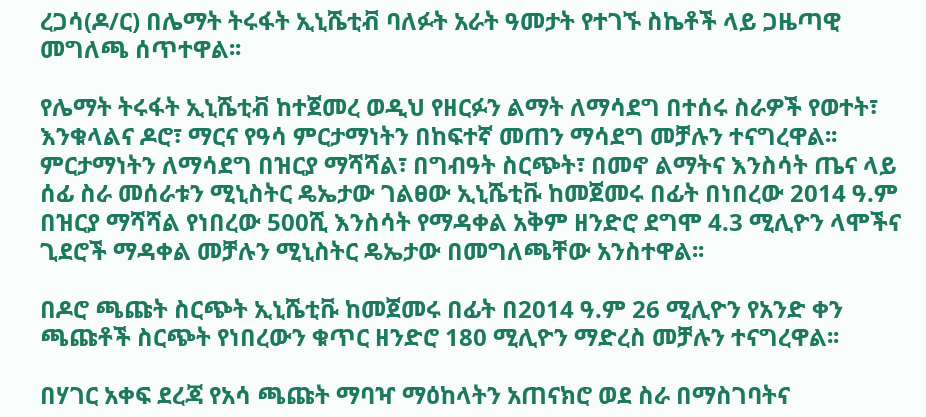ረጋሳ(ዶ/ር) በሌማት ትሩፋት ኢኒሼቲቭ ባለፉት አራት ዓመታት የተገኙ ስኬቶች ላይ ጋዜጣዊ መግለጫ ሰጥተዋል፡፡

የሌማት ትሩፋት ኢኒሼቲቭ ከተጀመረ ወዲህ የዘርፉን ልማት ለማሳደግ በተሰሩ ስራዎች የወተት፣ እንቁላልና ዶሮ፣ ማርና የዓሳ ምርታማነትን በከፍተኛ መጠን ማሳደግ መቻሉን ተናግረዋል፡፡
ምርታማነትን ለማሳደግ በዝርያ ማሻሻል፣ በግብዓት ስርጭት፣ በመኖ ልማትና እንስሳት ጤና ላይ ሰፊ ስራ መሰራቱን ሚኒስትር ዴኤታው ገልፀው ኢኒሼቲቩ ከመጀመሩ በፊት በነበረው 2014 ዓ.ም በዝርያ ማሻሻል የነበረው 500ሺ እንስሳት የማዳቀል አቅም ዘንድሮ ደግሞ 4.3 ሚሊዮን ላሞችና ጊደሮች ማዳቀል መቻሉን ሚኒስትር ዴኤታው በመግለጫቸው አንስተዋል፡፡

በዶሮ ጫጩት ስርጭት ኢኒሼቲቩ ከመጀመሩ በፊት በ2014 ዓ.ም 26 ሚሊዮን የአንድ ቀን ጫጩቶች ስርጭት የነበረውን ቁጥር ዘንድሮ 180 ሚሊዮን ማድረስ መቻሉን ተናግረዋል፡፡

በሃገር አቀፍ ደረጃ የአሳ ጫጩት ማባዣ ማዕከላትን አጠናክሮ ወደ ስራ በማስገባትና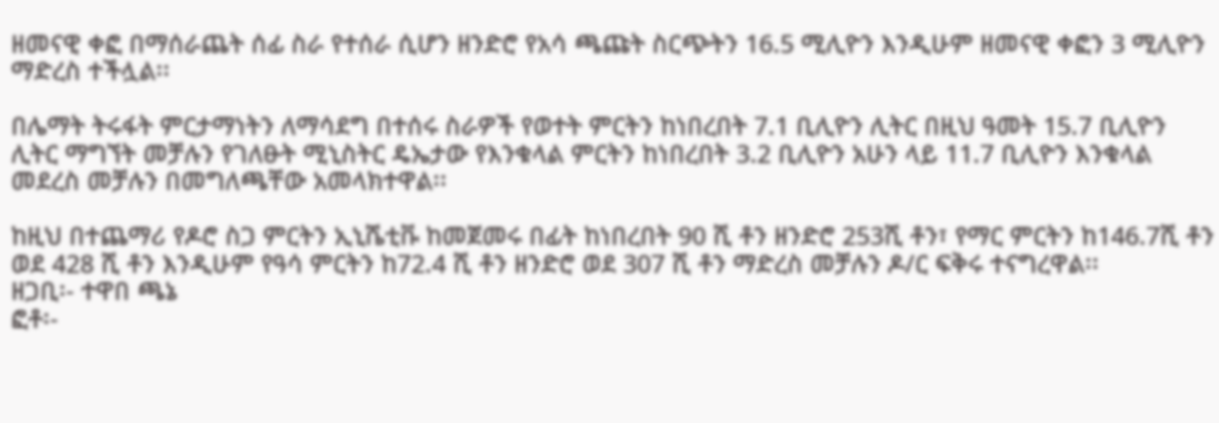ዘመናዊ ቀፎ በማሰራጨት ሰፊ ስራ የተሰራ ሲሆን ዘንድሮ የአሳ ጫጩት ስርጭትን 16.5 ሚሊዮን እንዲሁም ዘመናዊ ቀፎን 3 ሚሊዮን ማድረስ ተችሏል፡፡

በሌማት ትሩፋት ምርታማነትን ለማሳደግ በተሰሩ ስራዎች የወተት ምርትን ከነበረበት 7.1 ቢሊዮን ሊትር በዚህ ዓመት 15.7 ቢሊዮን ሊትር ማግኘት መቻሉን የገለፁት ሚኒስትር ዴኤታው የእንቁላል ምርትን ከነበረበት 3.2 ቢሊዮን አሁን ላይ 11.7 ቢሊዮን እንቁላል መደረስ መቻሉን በመግለጫቸው አመላክተዋል፡፡

ከዚህ በተጨማሪ የዶሮ ስጋ ምርትን ኢኒሼቲቩ ከመጀመሩ በፊት ከነበረበት 90 ሺ ቶን ዘንድሮ 253ሺ ቶን፣ የማር ምርትን ከ146.7ሺ ቶን ወደ 428 ሺ ቶን እንዲሁም የዓሳ ምርትን ከ72.4 ሺ ቶን ዘንድሮ ወደ 307 ሺ ቶን ማድረስ መቻሉን ዶ/ር ፍቅሩ ተናግረዋል፡፡
ዘጋቢ፡- ተዋበ ጫኔ
ፎቶ፡-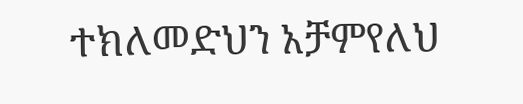ተክለመድህን አቻምየለህ